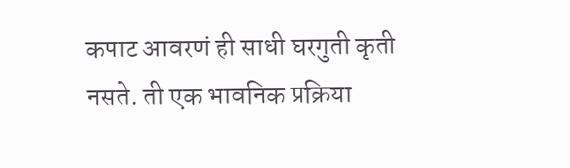कपाट आवरणं ही साधी घरगुती कृती नसते. ती एक भावनिक प्रक्रिया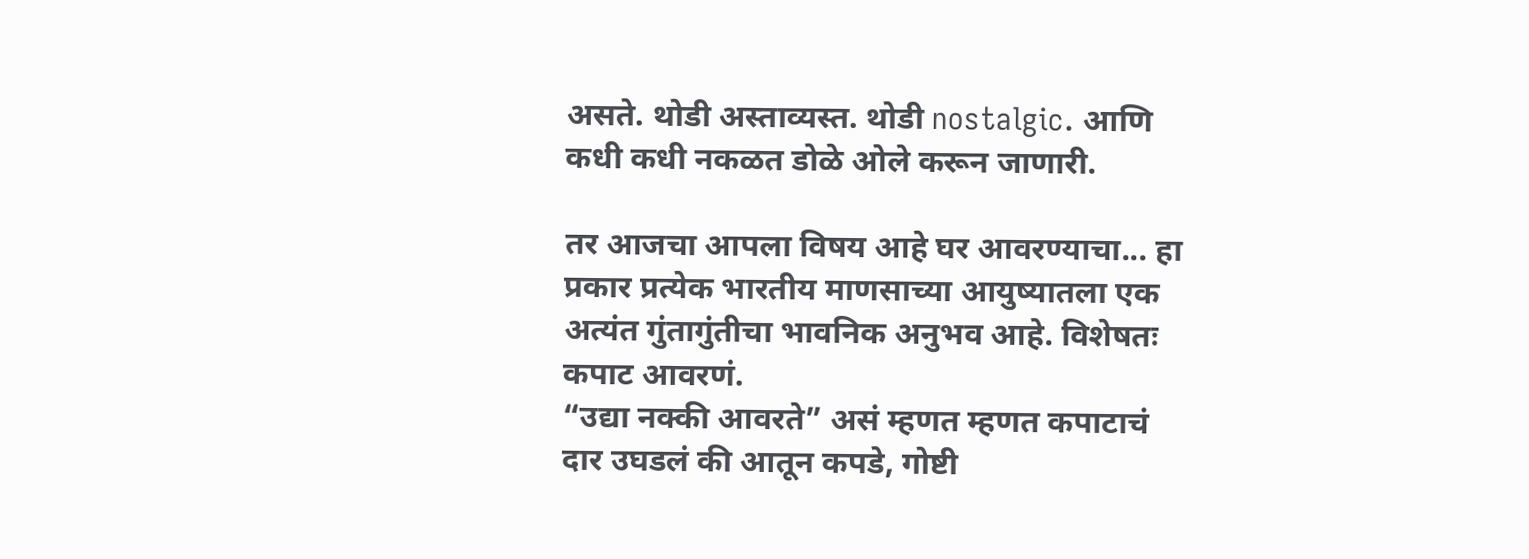असते. थोडी अस्ताव्यस्त. थोडी nostalgic. आणि कधी कधी नकळत डोळे ओले करून जाणारी.

तर आजचा आपला विषय आहे घर आवरण्याचा... हा प्रकार प्रत्येक भारतीय माणसाच्या आयुष्यातला एक अत्यंत गुंतागुंतीचा भावनिक अनुभव आहे. विशेषतः कपाट आवरणं.
“उद्या नक्की आवरते” असं म्हणत म्हणत कपाटाचं दार उघडलं की आतून कपडे, गोष्टी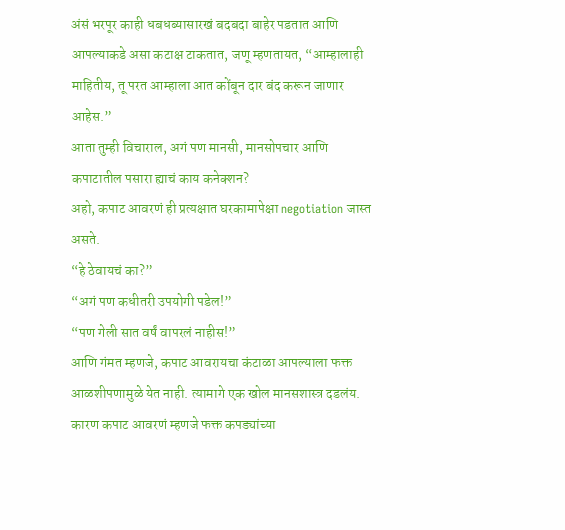अंसं भरपूर काही धबधब्यासारखं बदबदा बाहेर पडतात आणि आपल्याकडे असा कटाक्ष टाकतात, जणू म्हणतायत, “आम्हालाही माहितीय, तू परत आम्हाला आत कोंबून दार बंद करून जाणार आहेस.”
आता तुम्ही विचाराल, अगं पण मानसी, मानसोपचार आणि कपाटातील पसारा ह्याचं काय कनेक्शन?
अहो, कपाट आवरणं ही प्रत्यक्षात घरकामापेक्षा negotiation जास्त असते.
“हे ठेवायचं का?”
“अगं पण कधीतरी उपयोगी पडेल!”
“पण गेली सात वर्षं वापरलं नाहीस!”
आणि गंमत म्हणजे, कपाट आवरायचा कंटाळा आपल्याला फक्त आळशीपणामुळे येत नाही. त्यामागे एक खोल मानसशास्त्र दडलंय. कारण कपाट आवरणं म्हणजे फक्त कपड्यांच्या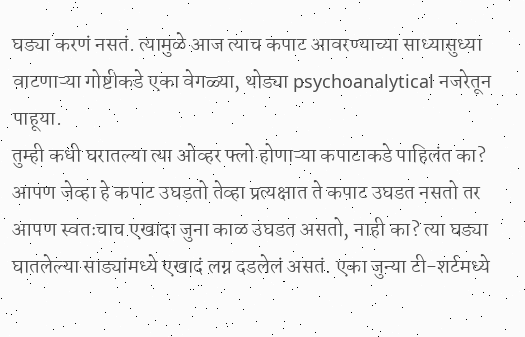घड्या करणं नसतं. त्यामुळे आज त्याच कपाट आवरण्याच्या साध्यासुध्या वाटणाऱ्या गोष्टीकडे एका वेगळ्या, थोड्या psychoanalytical नजरेतून पाहूया.
तुम्ही कधी घरातल्या त्या ओव्हर फ्लो होणाऱ्या कपाटाकडे पाहिलंत का? आपण जेव्हा हे कपाट उघडतो तेव्हा प्रत्यक्षात ते कपाट उघडत नसतो तर आपण स्वतःचाच एखादा जुना काळ उघडत असतो, नाही का? त्या घड्या घातलेल्या साड्यांमध्ये एखादं लग्न दडलेलं असतं. एका जुन्या टी-शर्टमध्ये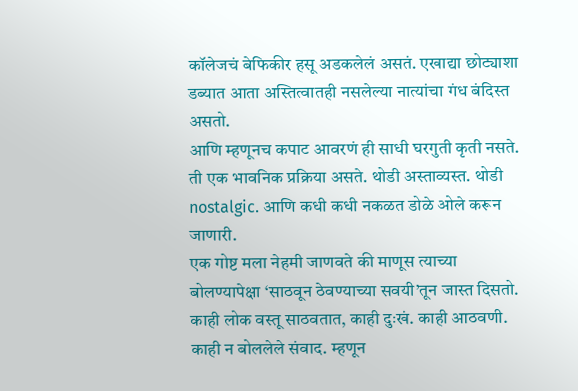कॉलेजचं बेफिकीर हसू अडकलेलं असतं. एखाद्या छोट्याशा डब्यात आता अस्तित्वातही नसलेल्या नात्यांचा गंध बंदिस्त असतो.
आणि म्हणूनच कपाट आवरणं ही साधी घरगुती कृती नसते. ती एक भावनिक प्रक्रिया असते. थोडी अस्ताव्यस्त. थोडी nostalgic. आणि कधी कधी नकळत डोळे ओले करून जाणारी.
एक गोष्ट मला नेहमी जाणवते की माणूस त्याच्या बोलण्यापेक्षा ‘साठवून ठेवण्याच्या सवयी’तून जास्त दिसतो. काही लोक वस्तू साठवतात, काही दुःखं. काही आठवणी. काही न बोललेले संवाद. म्हणून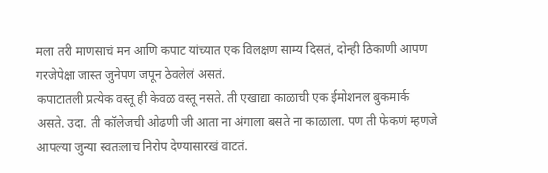मला तरी माणसाचं मन आणि कपाट यांच्यात एक विलक्षण साम्य दिसतं, दोन्ही ठिकाणी आपण गरजेपेक्षा जास्त जुनेपण जपून ठेवलेलं असतं.
कपाटातली प्रत्येक वस्तू ही केवळ वस्तू नसते. ती एखाद्या काळाची एक ईमोशनल बुकमार्क असते. उदा. ती कॉलेजची ओढणी जी आता ना अंगाला बसते ना काळाला. पण ती फेकणं म्हणजे आपल्या जुन्या स्वतःलाच निरोप देण्यासारखं वाटतं.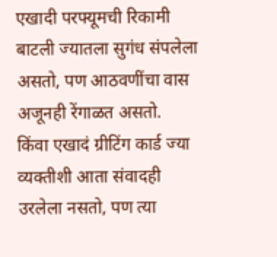एखादी परफ्यूमची रिकामी बाटली ज्यातला सुगंध संपलेला असतो, पण आठवणींचा वास अजूनही रेंगाळत असतो.
किंवा एखादं ग्रीटिंग कार्ड ज्या व्यक्तीशी आता संवादही उरलेला नसतो, पण त्या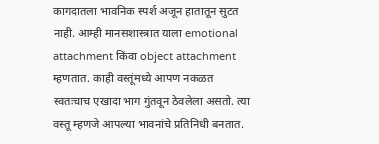कागदातला भावनिक स्पर्श अजून हातातून सुटत नाही. आम्ही मानसशास्त्रात याला emotional attachment किंवा object attachment म्हणतात. काही वस्तूंमध्ये आपण नकळत स्वतःचाच एखादा भाग गुंतवून ठेवलेला असतो. त्या वस्तू म्हणजे आपल्या भावनांचे प्रतिनिधी बनतात.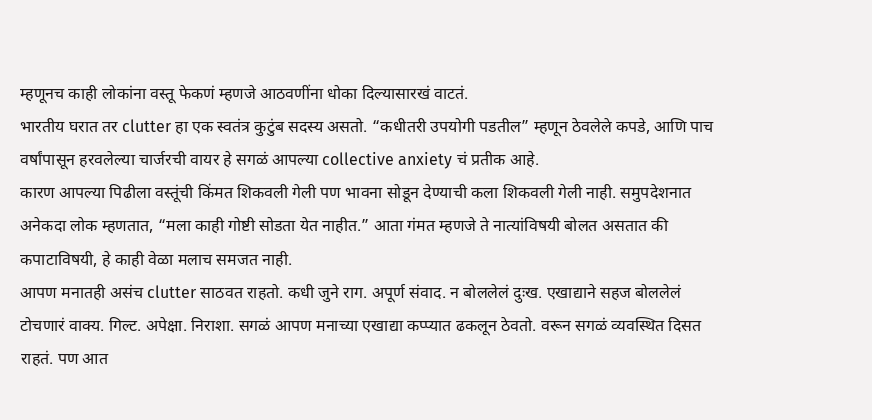म्हणूनच काही लोकांना वस्तू फेकणं म्हणजे आठवणींना धोका दिल्यासारखं वाटतं.
भारतीय घरात तर clutter हा एक स्वतंत्र कुटुंब सदस्य असतो. “कधीतरी उपयोगी पडतील” म्हणून ठेवलेले कपडे, आणि पाच वर्षांपासून हरवलेल्या चार्जरची वायर हे सगळं आपल्या collective anxiety चं प्रतीक आहे.
कारण आपल्या पिढीला वस्तूंची किंमत शिकवली गेली पण भावना सोडून देण्याची कला शिकवली गेली नाही. समुपदेशनात अनेकदा लोक म्हणतात, “मला काही गोष्टी सोडता येत नाहीत.” आता गंमत म्हणजे ते नात्यांविषयी बोलत असतात की कपाटाविषयी, हे काही वेळा मलाच समजत नाही.
आपण मनातही असंच clutter साठवत राहतो. कधी जुने राग. अपूर्ण संवाद. न बोललेलं दुःख. एखाद्याने सहज बोललेलं टोचणारं वाक्य. गिल्ट. अपेक्षा. निराशा. सगळं आपण मनाच्या एखाद्या कप्प्यात ढकलून ठेवतो. वरून सगळं व्यवस्थित दिसत राहतं. पण आत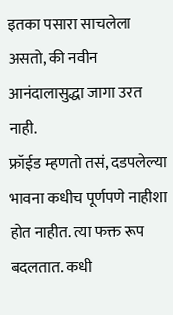इतका पसारा साचलेला असतो, की नवीन आनंदालासुद्धा जागा उरत नाही.
फ्रॉईड म्हणतो तसं, दडपलेल्या भावना कधीच पूर्णपणे नाहीशा होत नाहीत. त्या फक्त रूप बदलतात. कधी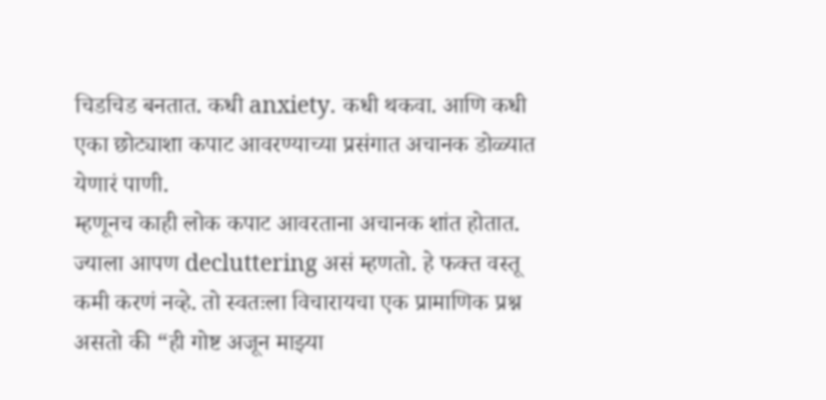चिडचिड बनतात. कधी anxiety. कधी थकवा. आणि कधी एका छोट्याशा कपाट आवरण्याच्या प्रसंगात अचानक डोळ्यात येणारं पाणी.
म्हणूनच काही लोक कपाट आवरताना अचानक शांत होतात. ज्याला आपण decluttering असं म्हणतो. हे फक्त वस्तू कमी करणं नव्हे. तो स्वतःला विचारायचा एक प्रामाणिक प्रश्न असतो की “ही गोष्ट अजून माझ्या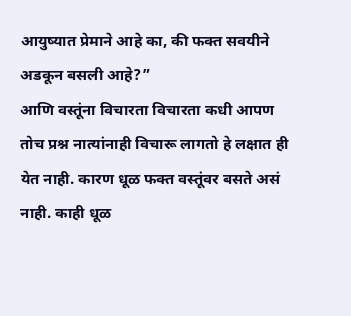आयुष्यात प्रेमाने आहे का, की फक्त सवयीने अडकून बसली आहे?”
आणि वस्तूंना विचारता विचारता कधी आपण तोच प्रश्न नात्यांनाही विचारू लागतो हे लक्षात ही येत नाही. कारण धूळ फक्त वस्तूंवर बसते असं नाही. काही धूळ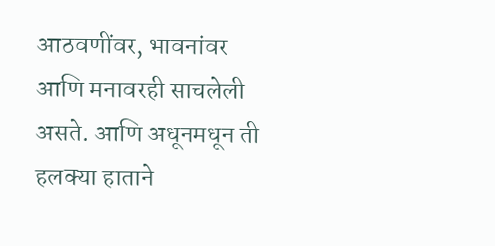आठवणींवर, भावनांवर आणि मनावरही साचलेली असते. आणि अधूनमधून ती हलक्या हाताने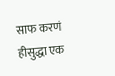साफ करणं हीसुद्धा एक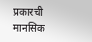प्रकारची मानसिक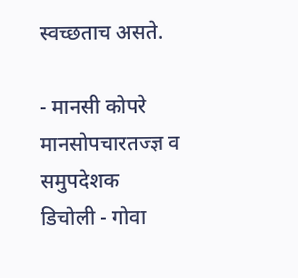स्वच्छताच असते.

- मानसी कोपरे
मानसोपचारतज्ज्ञ व समुपदेशक
डिचोली - गोवा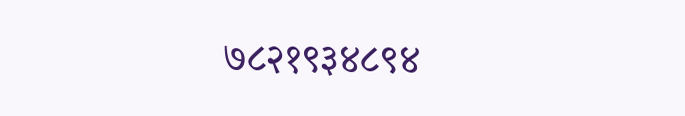७८२१९३४८९४